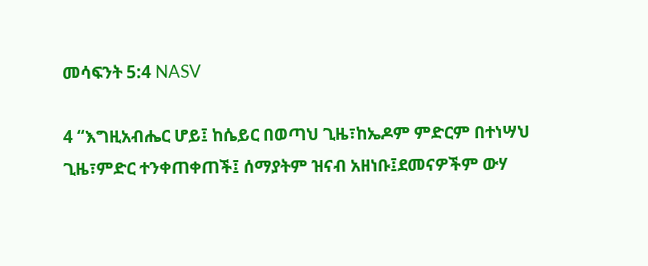መሳፍንት 5:4 NASV

4 “እግዚአብሔር ሆይ፤ ከሴይር በወጣህ ጊዜ፣ከኤዶም ምድርም በተነሣህ ጊዜ፣ምድር ተንቀጠቀጠች፤ ሰማያትም ዝናብ አዘነቡ፤ደመናዎችም ውሃ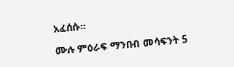አፈሰሱ።

ሙሉ ምዕራፍ ማንበብ መሳፍንት 5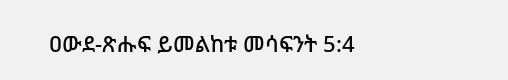ዐውደ-ጽሑፍ ይመልከቱ መሳፍንት 5:4